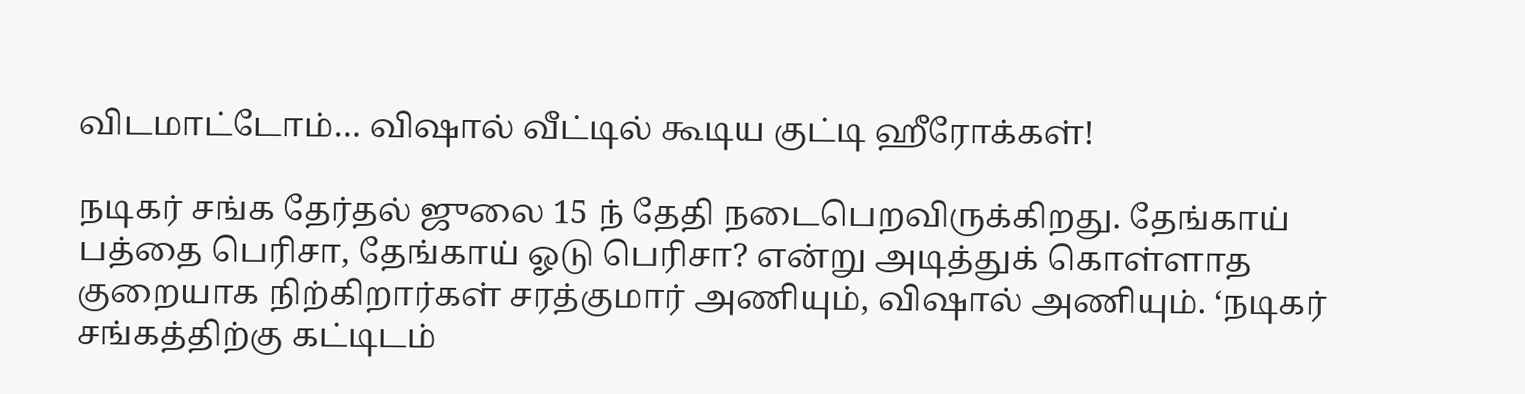விடமாட்டோம்… விஷால் வீட்டில் கூடிய குட்டி ஹீரோக்கள்!

நடிகர் சங்க தேர்தல் ஜுலை 15 ந் தேதி நடைபெறவிருக்கிறது. தேங்காய் பத்தை பெரிசா, தேங்காய் ஓடு பெரிசா? என்று அடித்துக் கொள்ளாத குறையாக நிற்கிறார்கள் சரத்குமார் அணியும், விஷால் அணியும். ‘நடிகர் சங்கத்திற்கு கட்டிடம்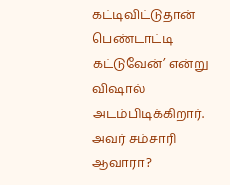கட்டிவிட்டுதான் பெண்டாட்டி கட்டுவேன்’ என்று விஷால் அடம்பிடிக்கிறார். அவர் சம்சாரி ஆவாரா?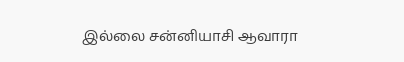இல்லை சன்னியாசி ஆவாரா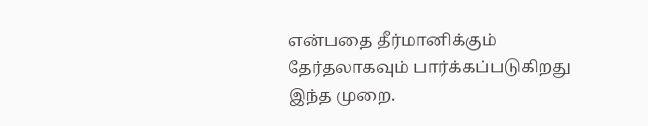என்பதை தீர்மானிக்கும் தேர்தலாகவும் பார்க்கப்படுகிறது இந்த முறை.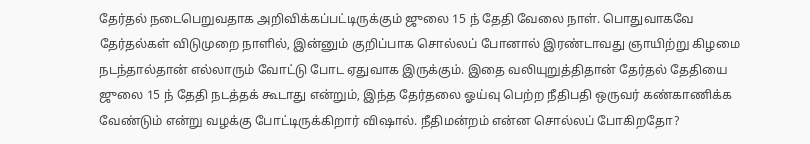தேர்தல் நடைபெறுவதாக அறிவிக்கப்பட்டிருக்கும் ஜுலை 15 ந் தேதி வேலை நாள். பொதுவாகவே தேர்தல்கள் விடுமுறை நாளில், இன்னும் குறிப்பாக சொல்லப் போனால் இரண்டாவது ஞாயிற்று கிழமை நடந்தால்தான் எல்லாரும் வோட்டு போட ஏதுவாக இருக்கும். இதை வலியுறுத்திதான் தேர்தல் தேதியை ஜுலை 15 ந் தேதி நடத்தக் கூடாது என்றும், இந்த தேர்தலை ஓய்வு பெற்ற நீதிபதி ஒருவர் கண்காணிக்க வேண்டும் என்று வழக்கு போட்டிருக்கிறார் விஷால். நீதிமன்றம் என்ன சொல்லப் போகிறதோ?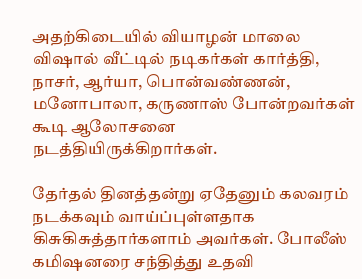அதற்கிடையில் வியாழன் மாலை விஷால் வீட்டில் நடிகர்கள் கார்த்தி, நாசர், ஆர்யா, பொன்வண்ணன், மனோபாலா, கருணாஸ் போன்றவர்கள் கூடி ஆலோசனை நடத்தியிருக்கிறார்கள்.

தேர்தல் தினத்தன்று ஏதேனும் கலவரம் நடக்கவும் வாய்ப்புள்ளதாக கிசுகிசுத்தார்களாம் அவர்கள். போலீஸ் கமிஷனரை சந்தித்து உதவி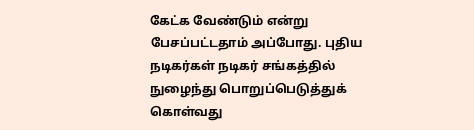கேட்க வேண்டும் என்று பேசப்பட்டதாம் அப்போது. புதிய நடிகர்கள் நடிகர் சங்கத்தில் நுழைந்து பொறுப்பெடுத்துக் கொள்வது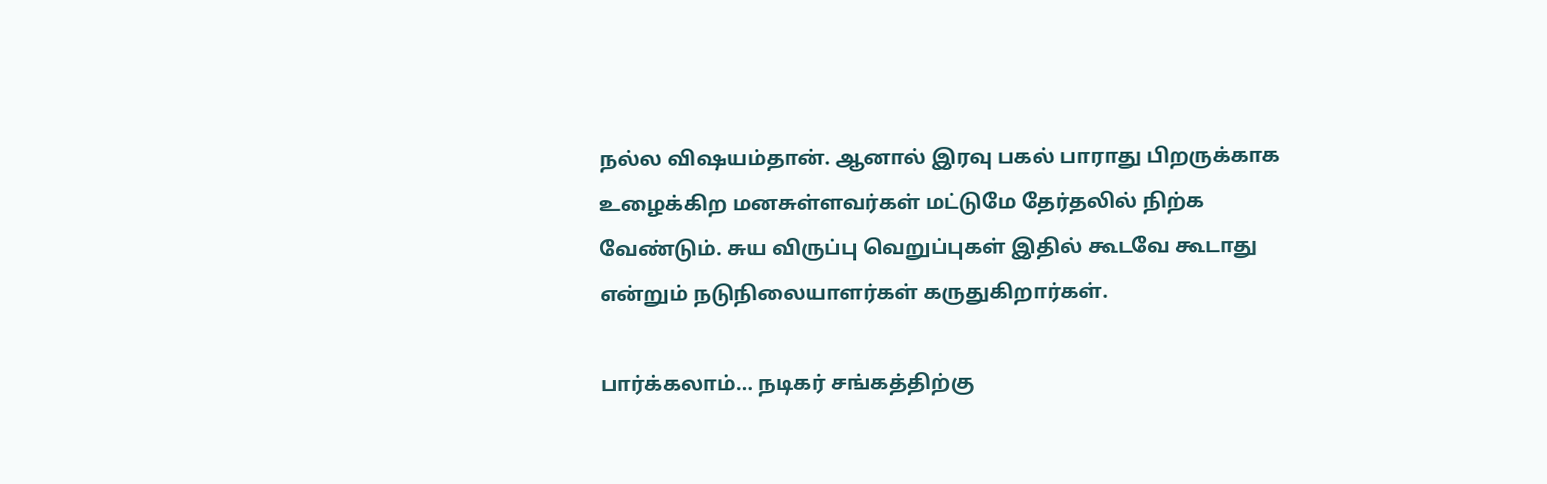நல்ல விஷயம்தான். ஆனால் இரவு பகல் பாராது பிறருக்காக உழைக்கிற மனசுள்ளவர்கள் மட்டுமே தேர்தலில் நிற்க வேண்டும். சுய விருப்பு வெறுப்புகள் இதில் கூடவே கூடாது என்றும் நடுநிலையாளர்கள் கருதுகிறார்கள்.

பார்க்கலாம்… நடிகர் சங்கத்திற்கு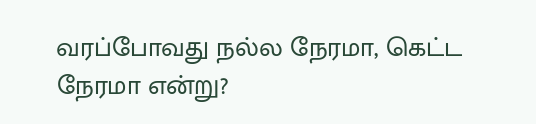வரப்போவது நல்ல நேரமா, கெட்ட நேரமா என்று?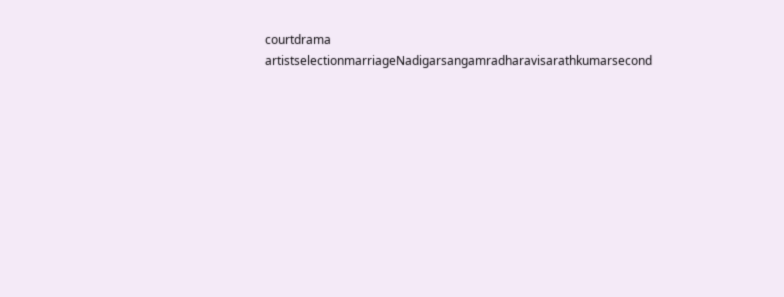courtdrama artistselectionmarriageNadigarsangamradharavisarathkumarsecond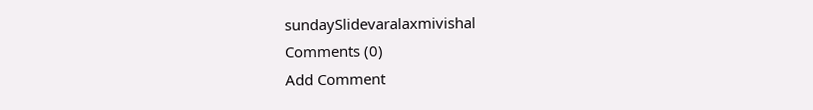sundaySlidevaralaxmivishal
Comments (0)
Add Comment